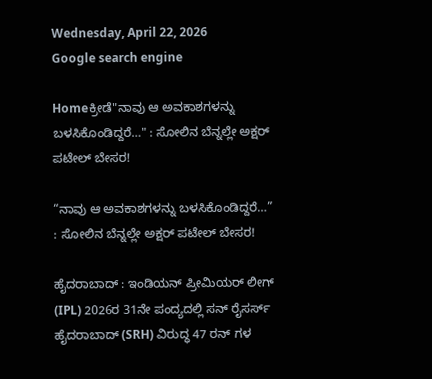Wednesday, April 22, 2026
Google search engine

Homeಕ್ರೀಡೆ"ನಾವು ಆ ಅವಕಾಶಗಳನ್ನು ಬಳಸಿಕೊಂಡಿದ್ದರೆ…" : ಸೋಲಿನ ಬೆನ್ನಲ್ಲೇ ಅಕ್ಷರ್ ಪಟೇಲ್ ಬೇಸರ!

“ನಾವು ಆ ಅವಕಾಶಗಳನ್ನು ಬಳಸಿಕೊಂಡಿದ್ದರೆ…” : ಸೋಲಿನ ಬೆನ್ನಲ್ಲೇ ಅಕ್ಷರ್ ಪಟೇಲ್ ಬೇಸರ!

ಹೈದರಾಬಾದ್ : ಇಂಡಿಯನ್ ಪ್ರೀಮಿಯರ್ ಲೀಗ್ (IPL) 2026ರ 31ನೇ ಪಂದ್ಯದಲ್ಲಿ ಸನ್ ರೈಸರ್ಸ್ ಹೈದರಾಬಾದ್ (SRH) ವಿರುದ್ಧ 47 ರನ್‌ ಗಳ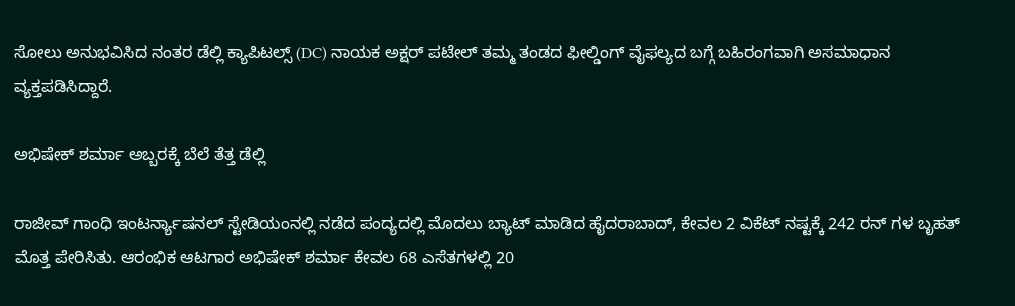ಸೋಲು ಅನುಭವಿಸಿದ ನಂತರ ಡೆಲ್ಲಿ ಕ್ಯಾಪಿಟಲ್ಸ್ (DC) ನಾಯಕ ಅಕ್ಷರ್ ಪಟೇಲ್ ತಮ್ಮ ತಂಡದ ಫೀಲ್ಡಿಂಗ್ ವೈಫಲ್ಯದ ಬಗ್ಗೆ ಬಹಿರಂಗವಾಗಿ ಅಸಮಾಧಾನ ವ್ಯಕ್ತಪಡಿಸಿದ್ದಾರೆ.

ಅಭಿಷೇಕ್ ಶರ್ಮಾ ಅಬ್ಬರಕ್ಕೆ ಬೆಲೆ ತೆತ್ತ ಡೆಲ್ಲಿ

ರಾಜೀವ್ ಗಾಂಧಿ ಇಂಟರ್ನ್ಯಾಷನಲ್ ಸ್ಟೇಡಿಯಂನಲ್ಲಿ ನಡೆದ ಪಂದ್ಯದಲ್ಲಿ ಮೊದಲು ಬ್ಯಾಟ್ ಮಾಡಿದ ಹೈದರಾಬಾದ್, ಕೇವಲ 2 ವಿಕೆಟ್ ನಷ್ಟಕ್ಕೆ 242 ರನ್‌ ಗಳ ಬೃಹತ್ ಮೊತ್ತ ಪೇರಿಸಿತು. ಆರಂಭಿಕ ಆಟಗಾರ ಅಭಿಷೇಕ್ ಶರ್ಮಾ ಕೇವಲ 68 ಎಸೆತಗಳಲ್ಲಿ 20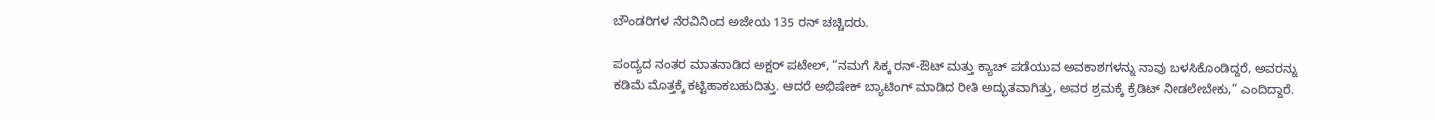ಬೌಂಡರಿಗಳ ನೆರವಿನಿಂದ ಅಜೇಯ 135 ರನ್ ಚಚ್ಚಿದರು.

ಪಂದ್ಯದ ನಂತರ ಮಾತನಾಡಿದ ಅಕ್ಷರ್ ಪಟೇಲ್, “ನಮಗೆ ಸಿಕ್ಕ ರನ್-ಔಟ್ ಮತ್ತು ಕ್ಯಾಚ್ ಪಡೆಯುವ ಅವಕಾಶಗಳನ್ನು ನಾವು ಬಳಸಿಕೊಂಡಿದ್ದರೆ, ಅವರನ್ನು ಕಡಿಮೆ ಮೊತ್ತಕ್ಕೆ ಕಟ್ಟಿಹಾಕಬಹುದಿತ್ತು. ಆದರೆ ಅಭಿಷೇಕ್ ಬ್ಯಾಟಿಂಗ್ ಮಾಡಿದ ರೀತಿ ಅದ್ಭುತವಾಗಿತ್ತು, ಅವರ ಶ್ರಮಕ್ಕೆ ಕ್ರೆಡಿಟ್ ನೀಡಲೇಬೇಕು,” ಎಂದಿದ್ದಾರೆ.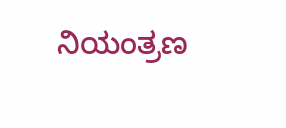ನಿಯಂತ್ರಣ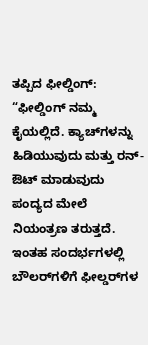ತಪ್ಪಿದ ಫೀಲ್ಡಿಂಗ್: “ಫೀಲ್ಡಿಂಗ್ ನಮ್ಮ ಕೈಯಲ್ಲಿದೆ. ಕ್ಯಾಚ್‌ಗಳನ್ನು ಹಿಡಿಯುವುದು ಮತ್ತು ರನ್-ಔಟ್ ಮಾಡುವುದು ಪಂದ್ಯದ ಮೇಲೆ ನಿಯಂತ್ರಣ ತರುತ್ತದೆ. ಇಂತಹ ಸಂದರ್ಭಗಳಲ್ಲಿ ಬೌಲರ್‌ಗಳಿಗೆ ಫೀಲ್ಡರ್‌ಗಳ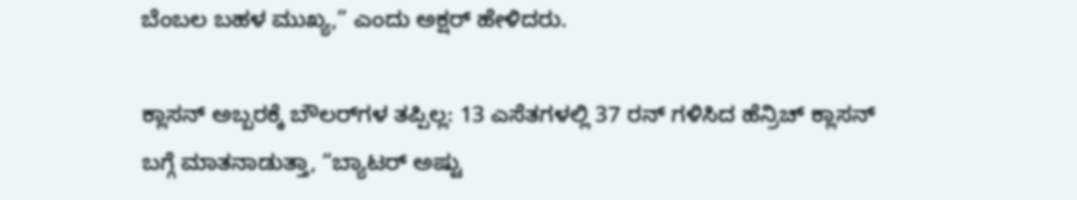ಬೆಂಬಲ ಬಹಳ ಮುಖ್ಯ,” ಎಂದು ಅಕ್ಷರ್ ಹೇಳಿದರು.

ಕ್ಲಾಸನ್ ಅಬ್ಬರಕ್ಕೆ ಬೌಲರ್‌ಗಳ ತಪ್ಪಿಲ್ಲ: 13 ಎಸೆತಗಳಲ್ಲಿ 37 ರನ್ ಗಳಿಸಿದ ಹೆನ್ರಿಚ್ ಕ್ಲಾಸನ್ ಬಗ್ಗೆ ಮಾತನಾಡುತ್ತಾ, “ಬ್ಯಾಟರ್ ಅಷ್ಟು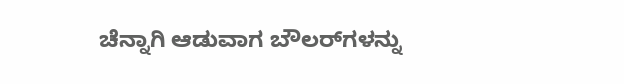ಚೆನ್ನಾಗಿ ಆಡುವಾಗ ಬೌಲರ್‌ಗಳನ್ನು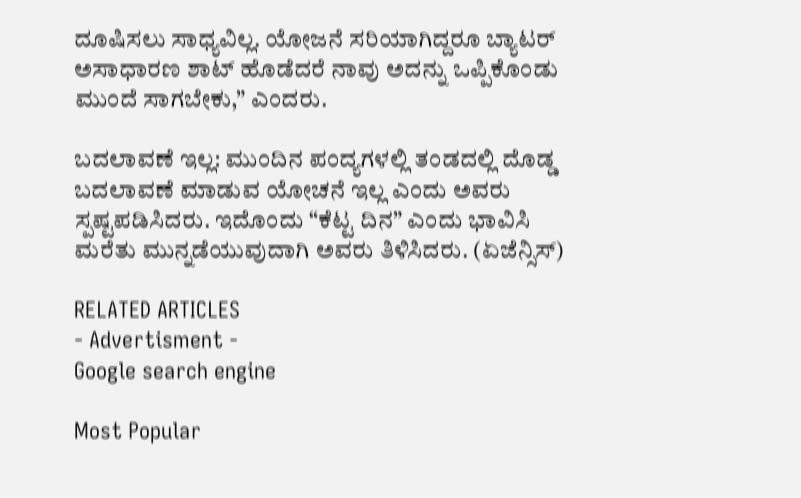ದೂಷಿಸಲು ಸಾಧ್ಯವಿಲ್ಲ. ಯೋಜನೆ ಸರಿಯಾಗಿದ್ದರೂ ಬ್ಯಾಟರ್ ಅಸಾಧಾರಣ ಶಾಟ್ ಹೊಡೆದರೆ ನಾವು ಅದನ್ನು ಒಪ್ಪಿಕೊಂಡು ಮುಂದೆ ಸಾಗಬೇಕು,” ಎಂದರು.

ಬದಲಾವಣೆ ಇಲ್ಲ: ಮುಂದಿನ ಪಂದ್ಯಗಳಲ್ಲಿ ತಂಡದಲ್ಲಿ ದೊಡ್ಡ ಬದಲಾವಣೆ ಮಾಡುವ ಯೋಚನೆ ಇಲ್ಲ ಎಂದು ಅವರು ಸ್ಪಷ್ಟಪಡಿಸಿದರು. ಇದೊಂದು “ಕೆಟ್ಟ ದಿನ” ಎಂದು ಭಾವಿಸಿ ಮರೆತು ಮುನ್ನಡೆಯುವುದಾಗಿ ಅವರು ತಿಳಿಸಿದರು. (ಏಜೆನ್ಸಿಸ್)

RELATED ARTICLES
- Advertisment -
Google search engine

Most Popular